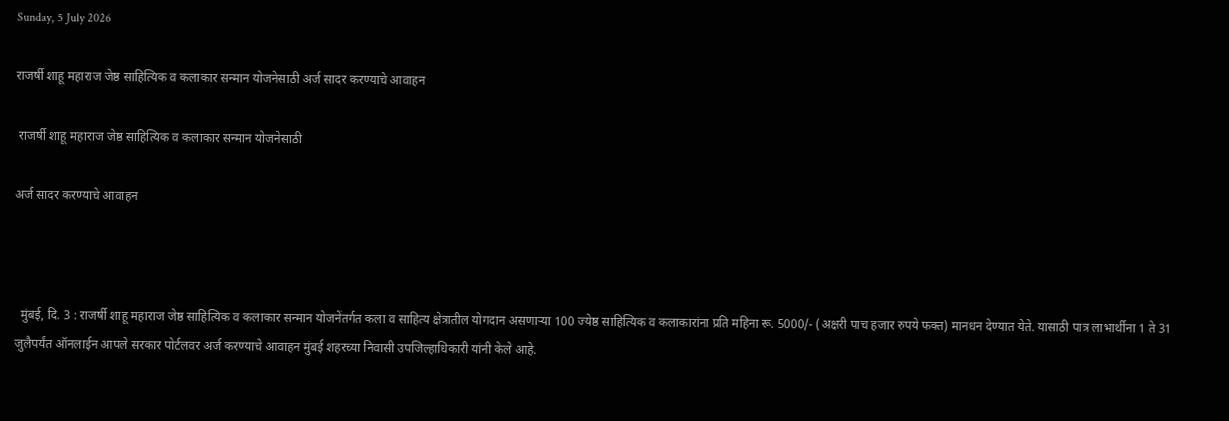Sunday, 5 July 2026

राजर्षी शाहू महाराज जेष्ठ साहित्यिक व कलाकार सन्मान योजनेसाठी अर्ज सादर करण्याचे आवाहन

 राजर्षी शाहू महाराज जेष्ठ साहित्यिक व कलाकार सन्मान योजनेसाठी

अर्ज सादर करण्याचे आवाहन



  मुंबई, दि. 3 : राजर्षी शाहू महाराज जेष्ठ साहित्यिक व कलाकार सन्मान योजनेंतर्गत कला व साहित्य क्षेत्रातील योगदान असणाऱ्या 100 ज्येष्ठ साहित्यिक व कलाकारांना प्रति महिना रू. 5000/- (अक्षरी पाच हजार रुपये फक्त) मानधन देण्यात येते. यासाठी पात्र लाभार्थीना 1 ते 31 जुलैपर्यंत ऑनलाईन आपले सरकार पोर्टलवर अर्ज करण्याचे आवाहन मुंबई शहरच्या निवासी उपजिल्हाधिकारी यांनी केले आहे.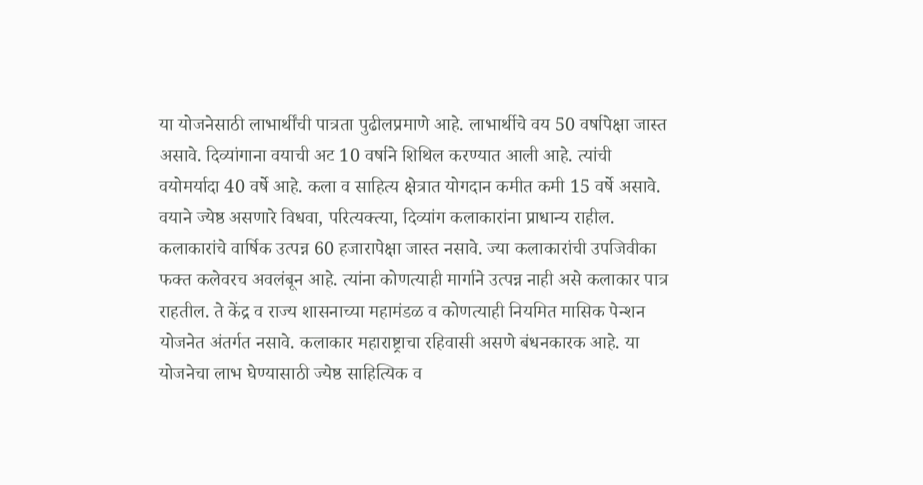या योजनेसाठी लाभार्थींची पात्रता पुढीलप्रमाणे आहे. लाभार्थीचे वय 50 वर्षापेक्षा जास्त असावे. दिव्यांगाना वयाची अट 10 वर्षाने शिथिल करण्यात आली आहे. त्यांची वयोमर्यादा 40 वर्षे आहे. कला व साहित्य क्षेत्रात योगदान कमीत कमी 15 वर्षे असावे. वयाने ज्येष्ठ असणारे विधवा, परित्यक्त्या, दिव्यांग कलाकारांना प्राधान्य राहील. कलाकारांचे वार्षिक उत्पन्न 60 हजारापेक्षा जास्त नसावे. ज्या कलाकारांची उपजिवीका फक्त कलेवरच अवलंबून आहे. त्यांना कोणत्याही मार्गाने उत्पन्न नाही असे कलाकार पात्र राहतील. ते केंद्र व राज्य शासनाच्या महामंडळ व कोणत्याही नियमित मासिक पेन्शन योजनेत अंतर्गत नसावे. कलाकार महाराष्ट्राचा रहिवासी असणे बंधनकारक आहे. या योजनेचा लाभ घेण्यासाठी ज्येष्ठ साहित्यिक व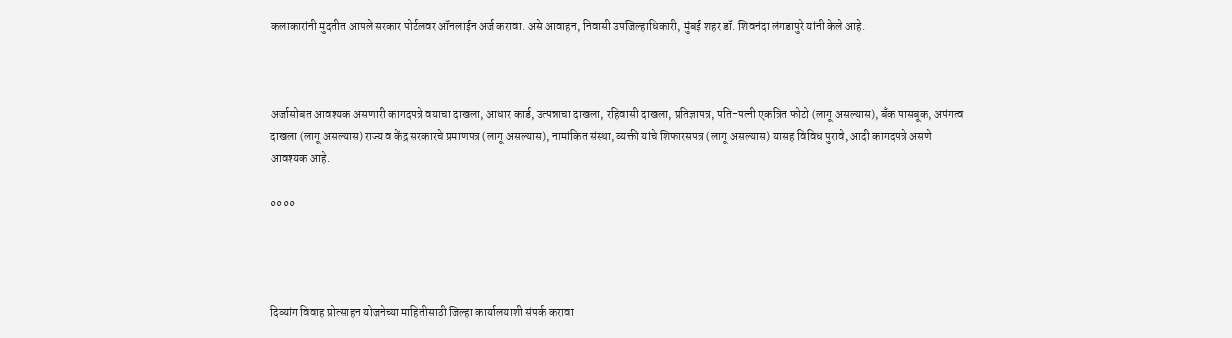कलाकारांनी मुदतीत आपले सरकार पोर्टलवर ऑनलाईन अर्ज करावा. असे आवाहन, निवासी उपजिल्हाधिकारी, मुंबई शहर डॉ. शिवनंदा लंगडापुरे यांनी केले आहे.



अर्जासोबत आवश्यक असणारी कागदपत्रे वयाचा दाखला, आधार कार्ड, उत्पन्नाचा दाखला, रहिवासी दाखला, प्रतिज्ञापत्र, पति-पत्नी एकत्रित फोटो (लागू असल्यास), बँक पासबूक, अपंगत्व दाखला (लागू असल्यास) राज्य व केंद्र सरकारचे प्रमाणपत्र (लागू असल्यास), नामांकित संस्था, व्यक्ती यांचे शिफारसपत्र (लागू असल्यास) यासह विविध पुरावे, आदी कागदपत्रे असणे आवश्यक आहे.

००००




दिव्यांग विवाह प्रोत्साहन योजनेच्या माहितीसाठी जिल्हा कार्यालयाशी संपर्क करावा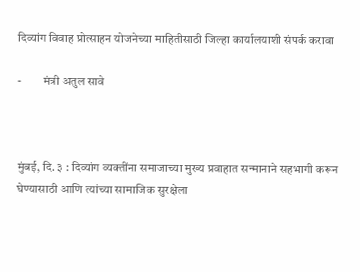दिव्यांग विवाह प्रोत्साहन योजनेच्या माहितीसाठी जिल्हा कार्यालयाशी संपर्क करावा

-         मंत्री अतुल सावे



मुंबई, दि. ३ : दिव्यांग व्यक्तींना समाजाच्या मुख्य प्रवाहात सन्मानाने सहभागी करून घेण्यासाठी आणि त्यांच्या सामाजिक सुरक्षेला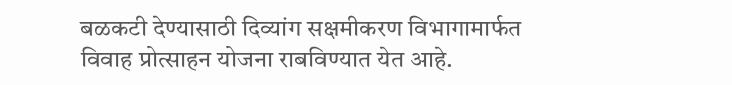बळकटी देण्यासाठी दिव्यांग सक्षमीकरण विभागामार्फत विवाह प्रोत्साहन योजना राबविण्यात येत आहे.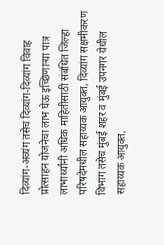दिव्यांग-अव्यंग तसेच दिव्यांग-दिव्यांग विवाह प्रोत्साहन योजनेचा लाभ घेऊ इच्छिणाऱ्या पात्र लाभार्थ्यांनी अधिक माहितीसाठी संबंधित जिल्हा परिषदेमधील सहाय्यक आयुक्त, दिव्यांग सक्षमीकरण विभाग तसेच मुंबई शहर व मुंबई उपनगर येथील सहाय्यक आयुक्त,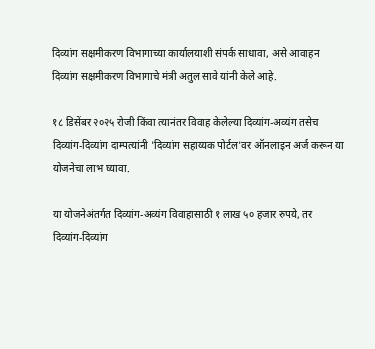दिव्यांग सक्षमीकरण विभागाच्या कार्यालयाशी संपर्क साधावा, असे आवाहन दिव्यांग सक्षमीकरण विभागाचे मंत्री अतुल सावे यांनी केले आहे.

१८ डिसेंबर २०२५ रोजी किंवा त्यानंतर विवाह केलेल्या दिव्यांग-अव्यंग तसेच दिव्यांग-दिव्यांग दाम्पत्यांनी 'दिव्यांग सहाय्यक पोर्टल'वर ऑनलाइन अर्ज करून या योजनेचा लाभ घ्यावा.

या योजनेअंतर्गत दिव्यांग-अव्यंग विवाहासाठी १ लाख ५० हजार रुपये, तर दिव्यांग-दिव्यांग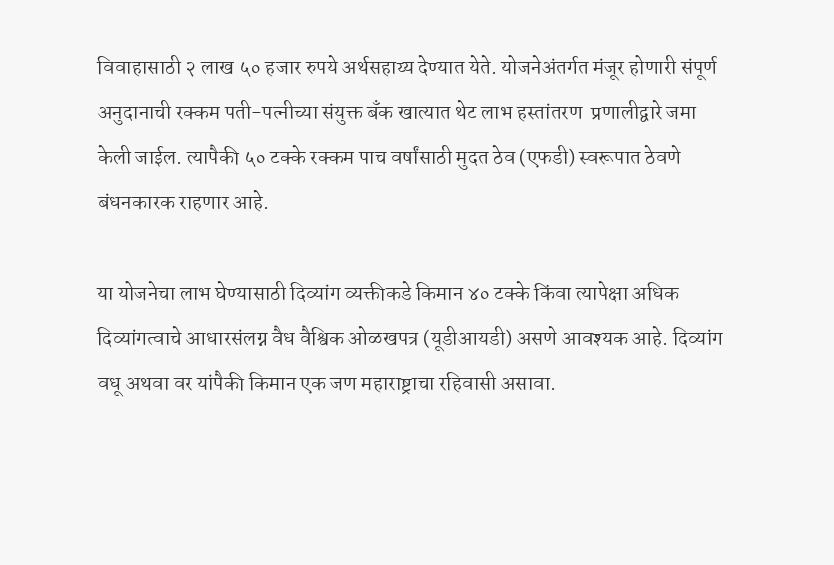विवाहासाठी २ लाख ५० हजार रुपये अर्थसहाय्य देण्यात येते. योजनेअंतर्गत मंजूर होणारी संपूर्ण अनुदानाची रक्कम पती-पत्नीच्या संयुक्त बँक खात्यात थेट लाभ हस्तांतरण  प्रणालीद्वारे जमा केली जाईल. त्यापैकी ५० टक्के रक्कम पाच वर्षांसाठी मुदत ठेव (एफडी) स्वरूपात ठेवणे बंधनकारक राहणार आहे.

या योजनेचा लाभ घेण्यासाठी दिव्यांग व्यक्तीकडे किमान ४० टक्के किंवा त्यापेक्षा अधिक दिव्यांगत्वाचे आधारसंलग्न वैध वैश्विक ओळखपत्र (यूडीआयडी) असणे आवश्यक आहे. दिव्यांग वधू अथवा वर यांपैकी किमान एक जण महाराष्ट्राचा रहिवासी असावा.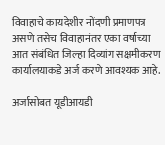विवाहाचे कायदेशीर नोंदणी प्रमाणपत्र असणे तसेच विवाहानंतर एका वर्षाच्या आत संबंधित जिल्हा दिव्यांग सक्षमीकरण कार्यालयाकडे अर्ज करणे आवश्यक आहे.

अर्जासोबत यूडीआयडी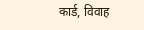कार्ड, विवाह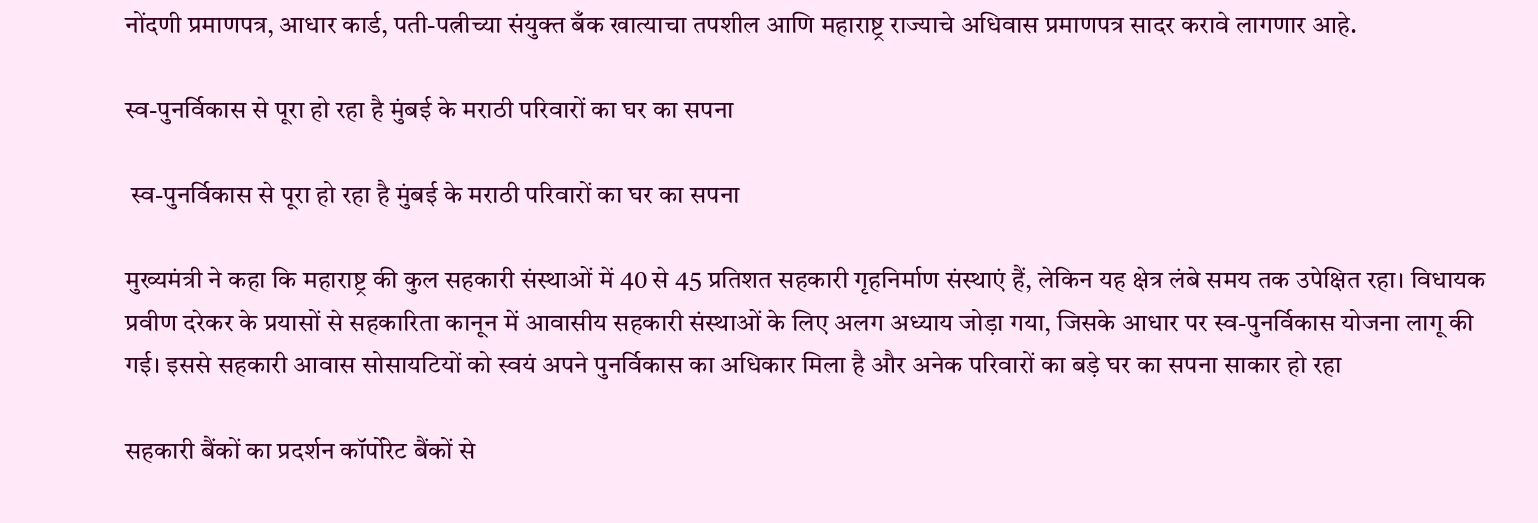नोंदणी प्रमाणपत्र, आधार कार्ड, पती-पत्नीच्या संयुक्त बँक खात्याचा तपशील आणि महाराष्ट्र राज्याचे अधिवास प्रमाणपत्र सादर करावे लागणार आहे.

स्व-पुनर्विकास से पूरा हो रहा है मुंबई के मराठी परिवारों का घर का सपना

 स्व-पुनर्विकास से पूरा हो रहा है मुंबई के मराठी परिवारों का घर का सपना

मुख्यमंत्री ने कहा कि महाराष्ट्र की कुल सहकारी संस्थाओं में 40 से 45 प्रतिशत सहकारी गृहनिर्माण संस्थाएं हैं, लेकिन यह क्षेत्र लंबे समय तक उपेक्षित रहा। विधायक प्रवीण दरेकर के प्रयासों से सहकारिता कानून में आवासीय सहकारी संस्थाओं के लिए अलग अध्याय जोड़ा गया, जिसके आधार पर स्व-पुनर्विकास योजना लागू की गई। इससे सहकारी आवास सोसायटियों को स्वयं अपने पुनर्विकास का अधिकार मिला है और अनेक परिवारों का बड़े घर का सपना साकार हो रहा

सहकारी बैंकों का प्रदर्शन कॉर्पोरेट बैंकों से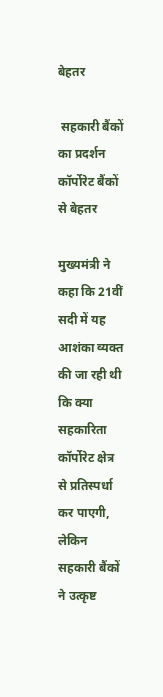बेहतर

 सहकारी बैंकों का प्रदर्शन कॉर्पोरेट बैंकों से बेहतर

मुख्यमंत्री ने कहा कि 21वीं सदी में यह आशंका व्यक्त की जा रही थी कि क्या सहकारिता कॉर्पोरेट क्षेत्र से प्रतिस्पर्धा कर पाएगी, लेकिन सहकारी बैंकों ने उत्कृष्ट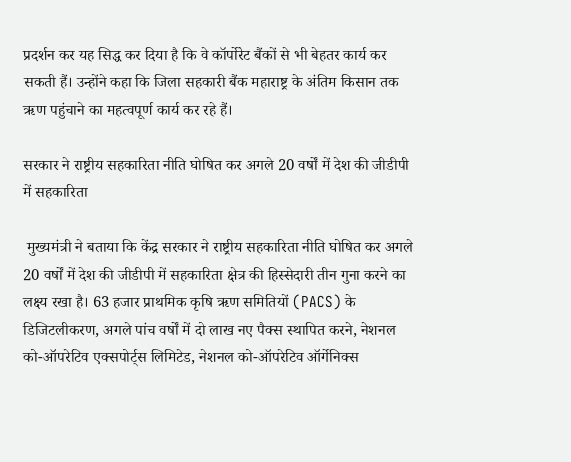प्रदर्शन कर यह सिद्ध कर दिया है कि वे कॉर्पोरेट बैंकों से भी बेहतर कार्य कर सकती हैं। उन्होंने कहा कि जिला सहकारी बैंक महाराष्ट्र के अंतिम किसान तक ऋण पहुंचाने का महत्वपूर्ण कार्य कर रहे हैं।

सरकार ने राष्ट्रीय सहकारिता नीति घोषित कर अगले 20 वर्षों में देश की जीडीपी में सहकारिता

 मुख्यमंत्री ने बताया कि केंद्र सरकार ने राष्ट्रीय सहकारिता नीति घोषित कर अगले 20 वर्षों में देश की जीडीपी में सहकारिता क्षेत्र की हिस्सेदारी तीन गुना करने का लक्ष्य रखा है। 63 हजार प्राथमिक कृषि ऋण समितियों (PACS) के डिजिटलीकरण, अगले पांच वर्षों में दो लाख नए पैक्स स्थापित करने, नेशनल को-ऑपरेटिव एक्सपोर्ट्स लिमिटेड, नेशनल को-ऑपरेटिव ऑर्गेनिक्स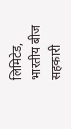लिमिटेड, भारतीय बीज सहकारी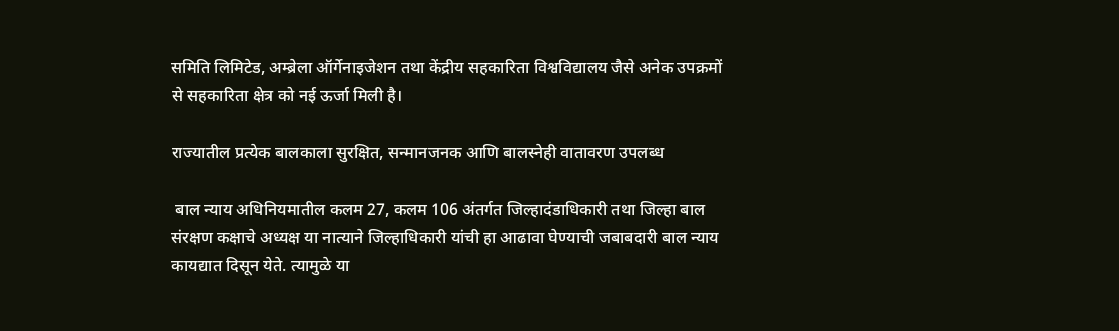समिति लिमिटेड, अम्ब्रेला ऑर्गेनाइजेशन तथा केंद्रीय सहकारिता विश्वविद्यालय जैसे अनेक उपक्रमों से सहकारिता क्षेत्र को नई ऊर्जा मिली है।

राज्यातील प्रत्येक बालकाला सुरक्षित, सन्मानजनक आणि बालस्नेही वातावरण उपलब्ध

 बाल न्याय अधिनियमातील कलम 27, कलम 106 अंतर्गत जिल्हादंडाधिकारी तथा जिल्हा बाल संरक्षण कक्षाचे अध्यक्ष या नात्याने जिल्हाधिकारी यांची हा आढावा घेण्याची जबाबदारी बाल न्याय कायद्यात दिसून येते. त्यामुळे या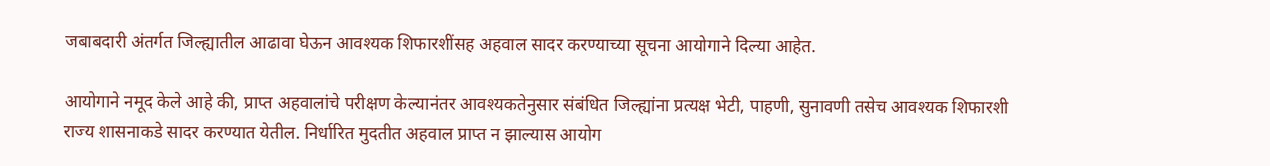जबाबदारी अंतर्गत जिल्ह्यातील आढावा घेऊन आवश्यक शिफारशींसह अहवाल सादर करण्याच्या सूचना आयोगाने दिल्या आहेत.

आयोगाने नमूद केले आहे की, प्राप्त अहवालांचे परीक्षण केल्यानंतर आवश्यकतेनुसार संबंधित जिल्ह्यांना प्रत्यक्ष भेटी, पाहणी, सुनावणी तसेच आवश्यक शिफारशी राज्य शासनाकडे सादर करण्यात येतील. निर्धारित मुदतीत अहवाल प्राप्त न झाल्यास आयोग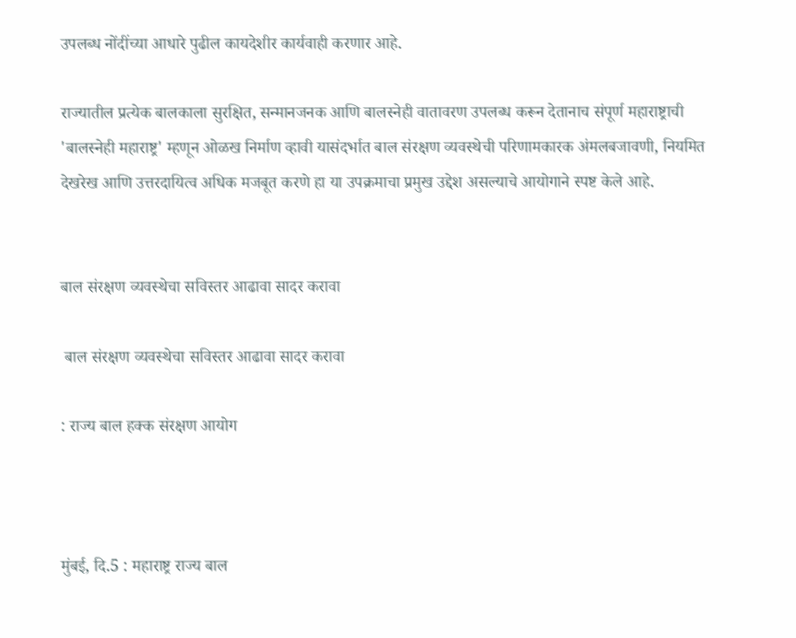उपलब्ध नोंदींच्या आधारे पुढील कायदेशीर कार्यवाही करणार आहे.

राज्यातील प्रत्येक बालकाला सुरक्षित, सन्मानजनक आणि बालस्नेही वातावरण उपलब्ध करून देतानाच संपूर्ण महाराष्ट्राची 'बालस्नेही महाराष्ट्र' म्हणून ओळख निर्माण व्हावी यासंदर्भात बाल संरक्षण व्यवस्थेची परिणामकारक अंमलबजावणी, नियमित देखरेख आणि उत्तरदायित्व अधिक मजबूत करणे हा या उपक्रमाचा प्रमुख उद्देश असल्याचे आयोगाने स्पष्ट केले आहे.


बाल संरक्षण व्यवस्थेचा सविस्तर आढावा सादर करावा

 बाल संरक्षण व्यवस्थेचा सविस्तर आढावा सादर करावा

: राज्य बाल हक्क संरक्षण आयोग



मुंबई, दि.5 : महाराष्ट्र राज्य बाल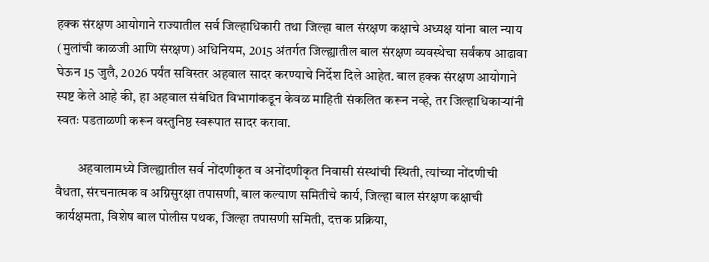हक्क संरक्षण आयोगाने राज्यातील सर्व जिल्हाधिकारी तथा जिल्हा बाल संरक्षण कक्षाचे अध्यक्ष यांना बाल न्याय (मुलांची काळजी आणि संरक्षण) अधिनियम, 2015 अंतर्गत जिल्ह्यातील बाल संरक्षण व्यवस्थेचा सर्वंकष आढावा घेऊन 15 जुलै, 2026 पर्यंत सविस्तर अहवाल सादर करण्याचे निर्देश दिले आहेत. बाल हक्क संरक्षण आयोगाने स्पष्ट केले आहे की, हा अहवाल संबंधित विभागांकडून केवळ माहिती संकलित करून नव्हे, तर जिल्हाधिकाऱ्यांनी स्वतः पडताळणी करून वस्तुनिष्ठ स्वरूपात सादर करावा.

        अहवालामध्ये जिल्ह्यातील सर्व नोंदणीकृत व अनोंदणीकृत निवासी संस्थांची स्थिती, त्यांच्या नोंदणीची वैधता, संरचनात्मक व अग्निसुरक्षा तपासणी, बाल कल्याण समितीचे कार्य, जिल्हा बाल संरक्षण कक्षाची कार्यक्षमता, विशेष बाल पोलीस पथक, जिल्हा तपासणी समिती, दत्तक प्रक्रिया,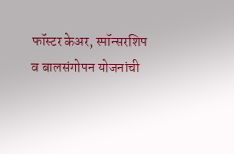फॉस्टर केअर, स्पॉन्सरशिप व बालसंगोपन योजनांची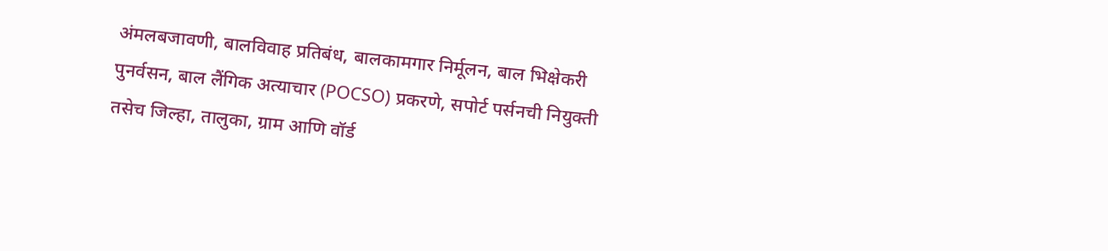अंमलबजावणी, बालविवाह प्रतिबंध, बालकामगार निर्मूलन, बाल भिक्षेकरी पुनर्वसन, बाल लैंगिक अत्याचार (POCSO) प्रकरणे, सपोर्ट पर्सनची नियुक्ती तसेच जिल्हा, तालुका, ग्राम आणि वॉर्ड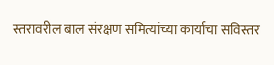स्तरावरील बाल संरक्षण समित्यांच्या कार्याचा सविस्तर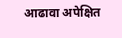आढावा अपेक्षित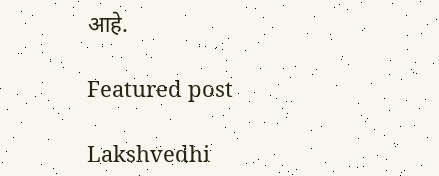आहे.

Featured post

Lakshvedhi